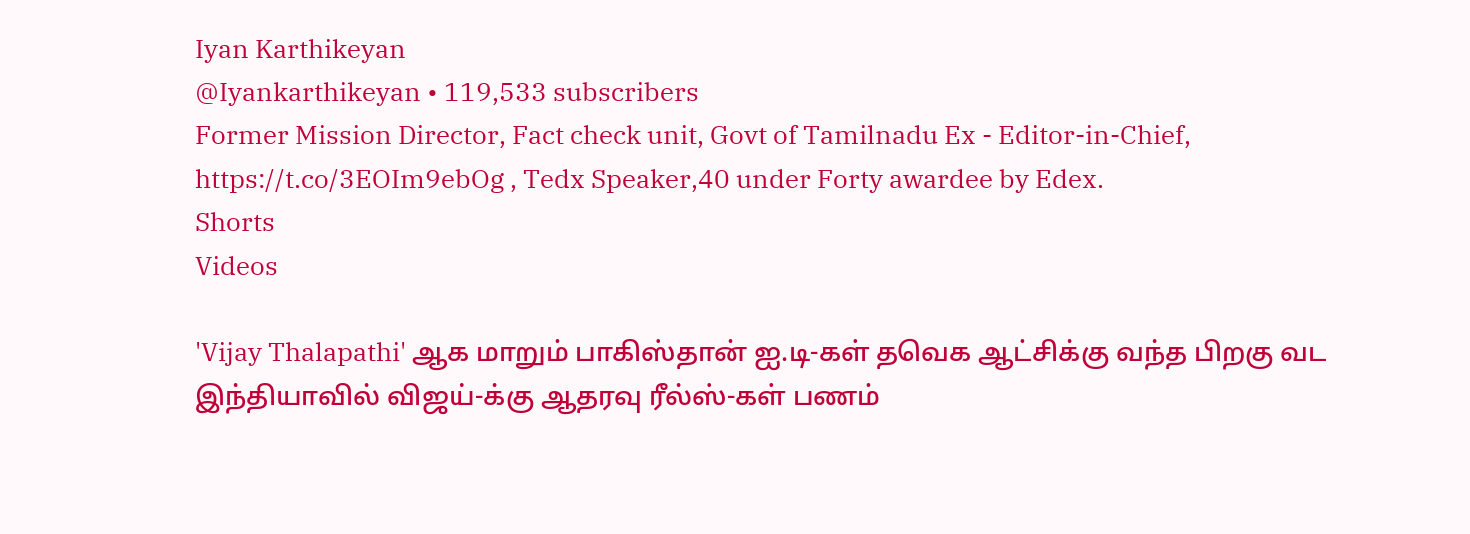Iyan Karthikeyan
@Iyankarthikeyan • 119,533 subscribers
Former Mission Director, Fact check unit, Govt of Tamilnadu Ex - Editor-in-Chief, https://t.co/3EOIm9ebOg , Tedx Speaker,40 under Forty awardee by Edex.
Shorts
Videos

'Vijay Thalapathi' ஆக மாறும் பாகிஸ்தான் ஐ.டி-கள் தவெக ஆட்சிக்கு வந்த பிறகு வட இந்தியாவில் விஜய்-க்கு ஆதரவு ரீல்ஸ்-கள் பணம்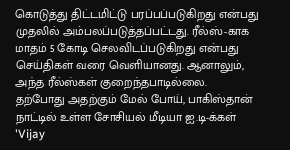கொடுத்து திட்டமிட்டு பரப்பப்படுகிறது என்பது முதலில் அம்பலப்படுத்தப்பட்டது. ரீல்ஸ்-காக மாதம் 5 கோடி செலவிடப்படுகிறது என்பது செய்திகள் வரை வெளியானது. ஆனாலும், அந்த ரீல்ஸ்கள் குறைந்தபாடில்லை. தற்போது அதற்கும் மேல் போய், பாகிஸ்தான் நாட்டில் உள்ள சோசியல் மீடியா ஐ.டி-க்கள் 'Vijay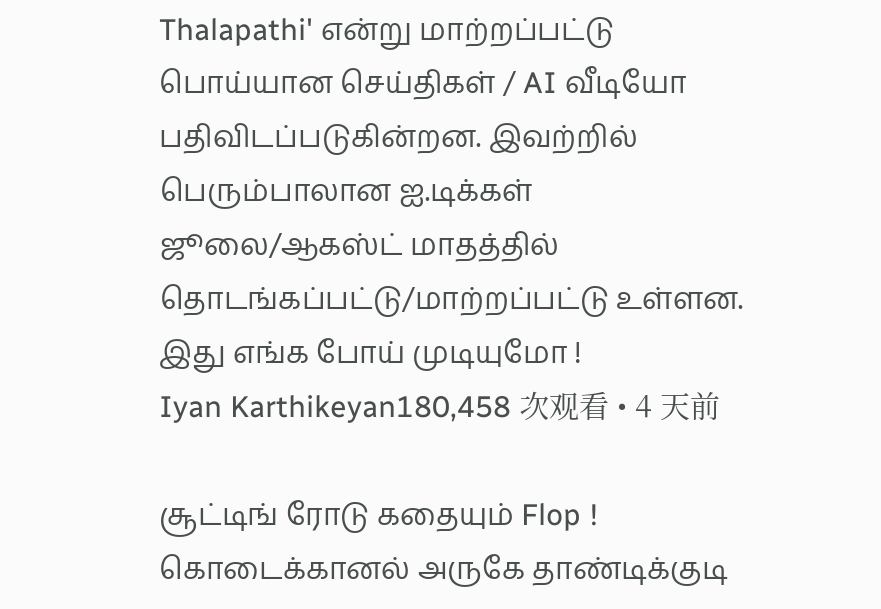Thalapathi' என்று மாற்றப்பட்டு பொய்யான செய்திகள் / AI வீடியோ பதிவிடப்படுகின்றன. இவற்றில் பெரும்பாலான ஐ.டிக்கள் ஜூலை/ஆகஸ்ட் மாதத்தில் தொடங்கப்பட்டு/மாற்றப்பட்டு உள்ளன. இது எங்க போய் முடியுமோ !
Iyan Karthikeyan180,458 次观看 • 4 天前

சூட்டிங் ரோடு கதையும் Flop ! கொடைக்கானல் அருகே தாண்டிக்குடி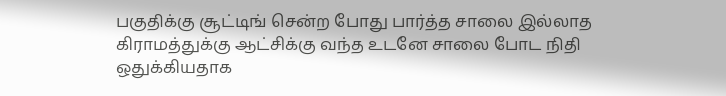பகுதிக்கு சூட்டிங் சென்ற போது பார்த்த சாலை இல்லாத கிராமத்துக்கு ஆட்சிக்கு வந்த உடனே சாலை போட நிதி ஒதுக்கியதாக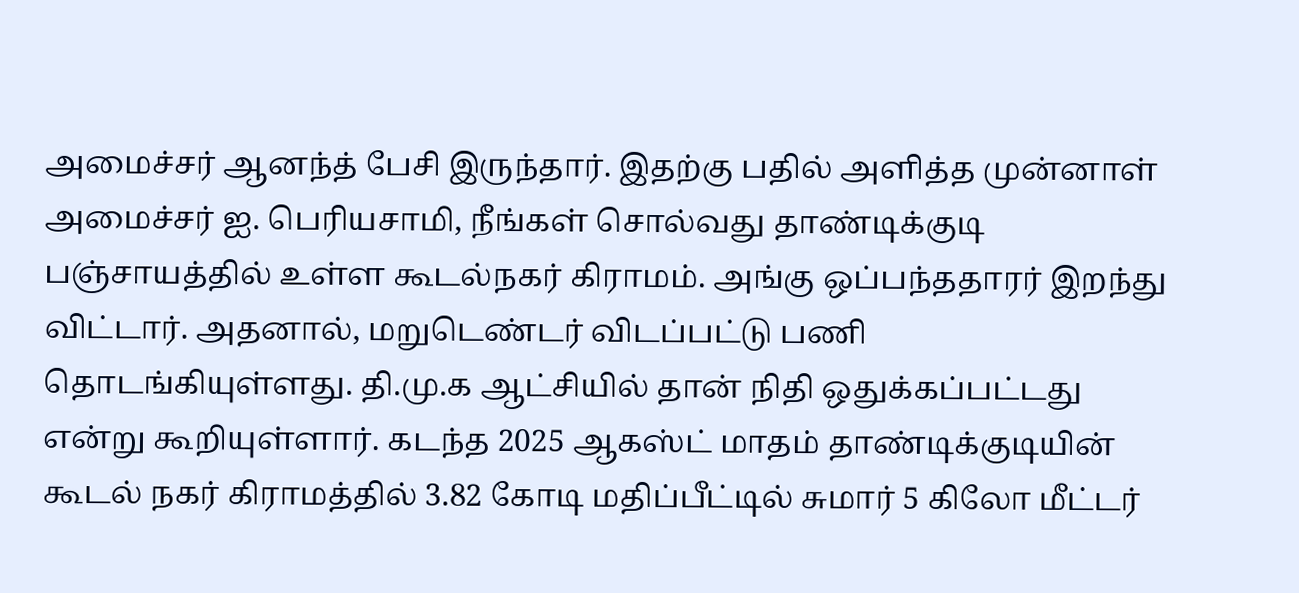அமைச்சர் ஆனந்த் பேசி இருந்தார். இதற்கு பதில் அளித்த முன்னாள் அமைச்சர் ஐ. பெரியசாமி, நீங்கள் சொல்வது தாண்டிக்குடி பஞ்சாயத்தில் உள்ள கூடல்நகர் கிராமம். அங்கு ஒப்பந்ததாரர் இறந்து விட்டார். அதனால், மறுடெண்டர் விடப்பட்டு பணி தொடங்கியுள்ளது. தி.மு.க ஆட்சியில் தான் நிதி ஒதுக்கப்பட்டது என்று கூறியுள்ளார். கடந்த 2025 ஆகஸ்ட் மாதம் தாண்டிக்குடியின் கூடல் நகர் கிராமத்தில் 3.82 கோடி மதிப்பீட்டில் சுமார் 5 கிலோ மீட்டர்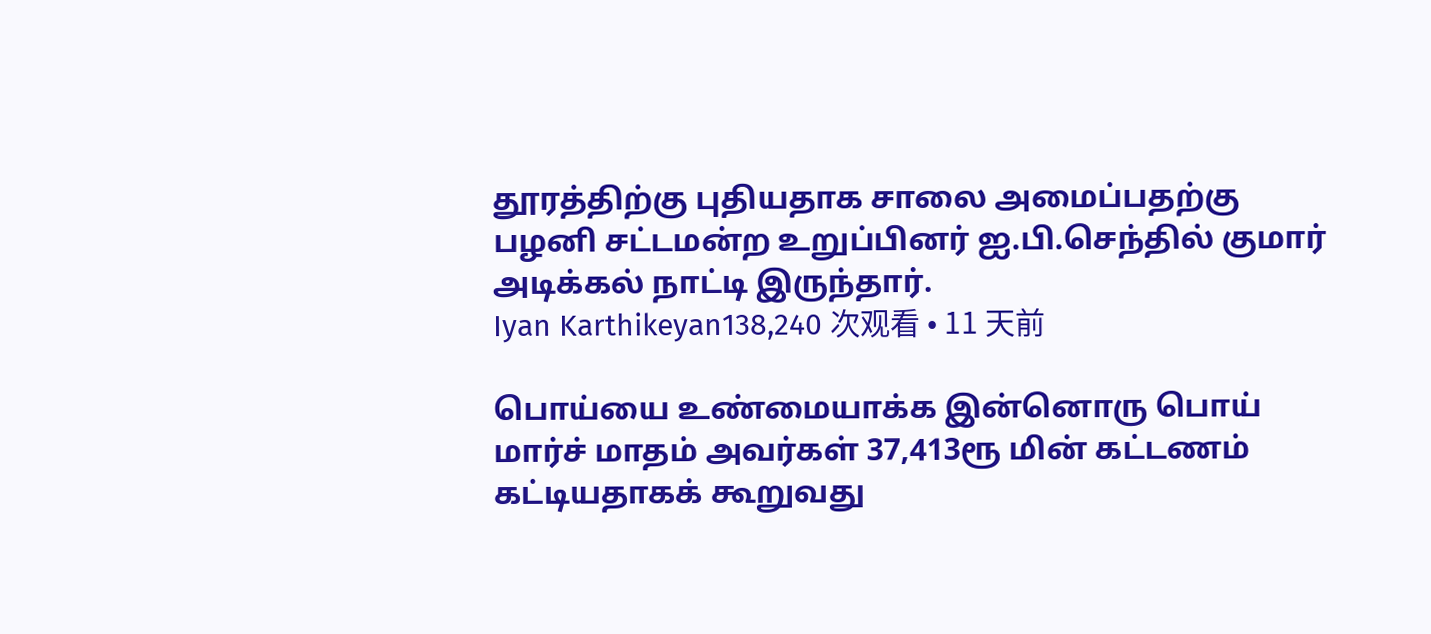தூரத்திற்கு புதியதாக சாலை அமைப்பதற்கு பழனி சட்டமன்ற உறுப்பினர் ஐ.பி.செந்தில் குமார் அடிக்கல் நாட்டி இருந்தார்.
Iyan Karthikeyan138,240 次观看 • 11 天前

பொய்யை உண்மையாக்க இன்னொரு பொய் மார்ச் மாதம் அவர்கள் 37,413ரூ மின் கட்டணம் கட்டியதாகக் கூறுவது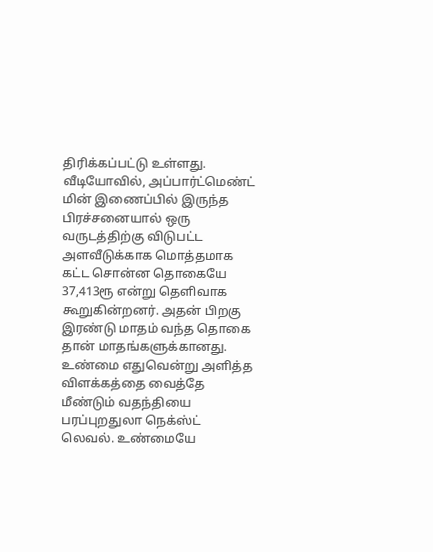திரிக்கப்பட்டு உள்ளது. வீடியோவில், அப்பார்ட்மெண்ட் மின் இணைப்பில் இருந்த பிரச்சனையால் ஒரு வருடத்திற்கு விடுபட்ட அளவீடுக்காக மொத்தமாக கட்ட சொன்ன தொகையே 37,413ரூ என்று தெளிவாக கூறுகின்றனர். அதன் பிறகு இரண்டு மாதம் வந்த தொகை தான் மாதங்களுக்கானது. உண்மை எதுவென்று அளித்த விளக்கத்தை வைத்தே மீண்டும் வதந்தியை பரப்புறதுலா நெக்ஸ்ட் லெவல். உண்மையே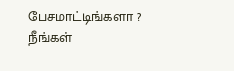பேசமாட்டிங்களா ? நீங்கள்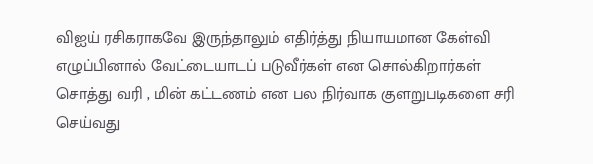விஐய் ரசிகராகவே இருந்தாலும் எதிர்த்து நியாயமான கேள்வி எழுப்பினால் வேட்டையாடப் படுவீர்கள் என சொல்கிறார்கள் சொத்து வரி , மின் கட்டணம் என பல நிர்வாக குளறுபடிகளை சரி செய்வது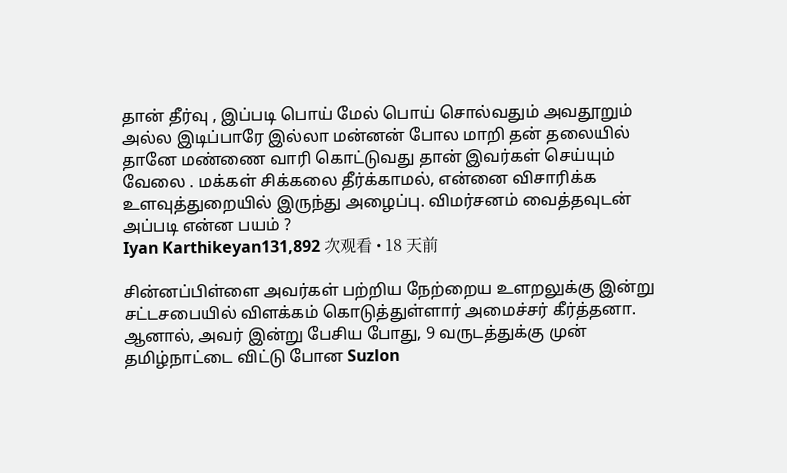தான் தீர்வு , இப்படி பொய் மேல் பொய் சொல்வதும் அவதூறும் அல்ல இடிப்பாரே இல்லா மன்னன் போல மாறி தன் தலையில் தானே மண்ணை வாரி கொட்டுவது தான் இவர்கள் செய்யும் வேலை . மக்கள் சிக்கலை தீர்க்காமல், என்னை விசாரிக்க உளவுத்துறையில் இருந்து அழைப்பு. விமர்சனம் வைத்தவுடன் அப்படி என்ன பயம் ?
Iyan Karthikeyan131,892 次观看 • 18 天前

சின்னப்பிள்ளை அவர்கள் பற்றிய நேற்றைய உளறலுக்கு இன்று சட்டசபையில் விளக்கம் கொடுத்துள்ளார் அமைச்சர் கீர்த்தனா. ஆனால், அவர் இன்று பேசிய போது, 9 வருடத்துக்கு முன் தமிழ்நாட்டை விட்டு போன Suzlon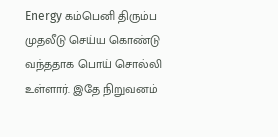Energy கம்பெனி திரும்ப முதலீடு செய்ய கொண்டு வந்ததாக பொய் சொல்லி உள்ளார். இதே நிறுவனம்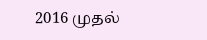2016 முதல்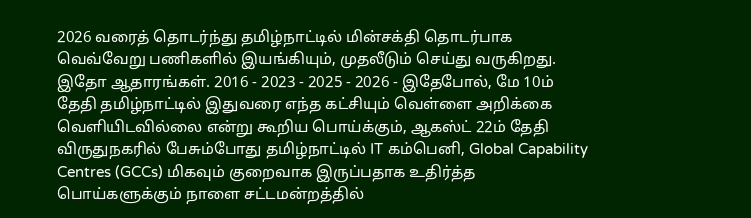2026 வரைத் தொடர்ந்து தமிழ்நாட்டில் மின்சக்தி தொடர்பாக வெவ்வேறு பணிகளில் இயங்கியும், முதலீடும் செய்து வருகிறது. இதோ ஆதாரங்கள். 2016 - 2023 - 2025 - 2026 - இதேபோல், மே 10ம் தேதி தமிழ்நாட்டில் இதுவரை எந்த கட்சியும் வெள்ளை அறிக்கை வெளியிடவில்லை என்று கூறிய பொய்க்கும், ஆகஸ்ட் 22ம் தேதி விருதுநகரில் பேசும்போது தமிழ்நாட்டில் IT கம்பெனி, Global Capability Centres (GCCs) மிகவும் குறைவாக இருப்பதாக உதிர்த்த பொய்களுக்கும் நாளை சட்டமன்றத்தில்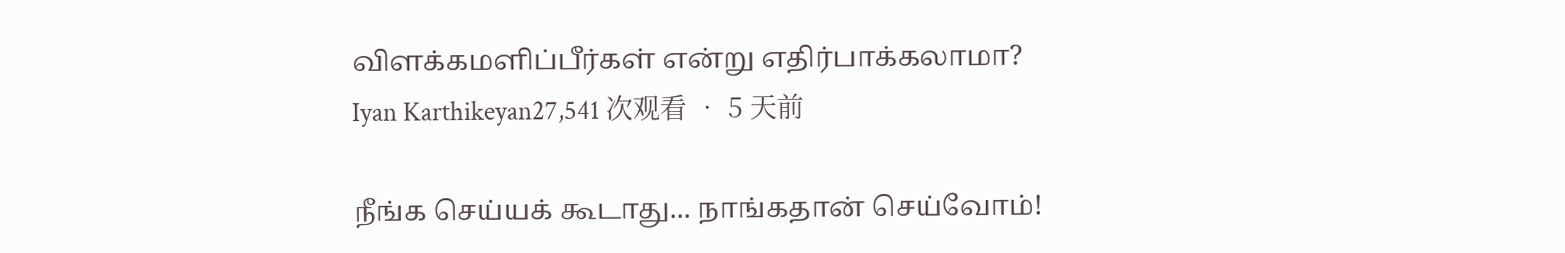விளக்கமளிப்பீர்கள் என்று எதிர்பாக்கலாமா?
Iyan Karthikeyan27,541 次观看 • 5 天前

நீங்க செய்யக் கூடாது... நாங்கதான் செய்வோம்!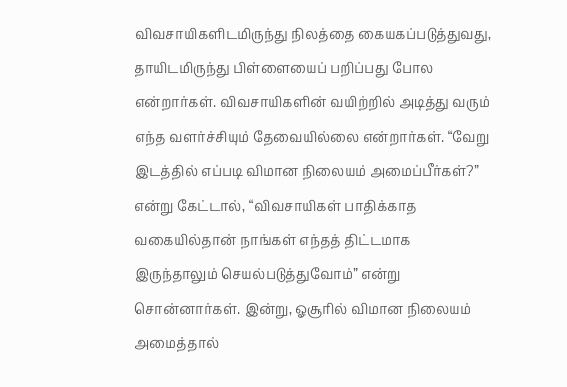விவசாயிகளிடமிருந்து நிலத்தை கையகப்படுத்துவது, தாயிடமிருந்து பிள்ளையைப் பறிப்பது போல என்றார்கள். விவசாயிகளின் வயிற்றில் அடித்து வரும் எந்த வளர்ச்சியும் தேவையில்லை என்றார்கள். “வேறு இடத்தில் எப்படி விமான நிலையம் அமைப்பீர்கள்?” என்று கேட்டால், “விவசாயிகள் பாதிக்காத வகையில்தான் நாங்கள் எந்தத் திட்டமாக இருந்தாலும் செயல்படுத்துவோம்” என்று சொன்னார்கள். இன்று, ஓசூரில் விமான நிலையம் அமைத்தால்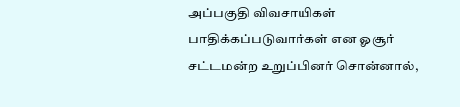அப்பகுதி விவசாயிகள் பாதிக்கப்படுவார்கள் என ஓசூர் சட்டமன்ற உறுப்பினர் சொன்னால்,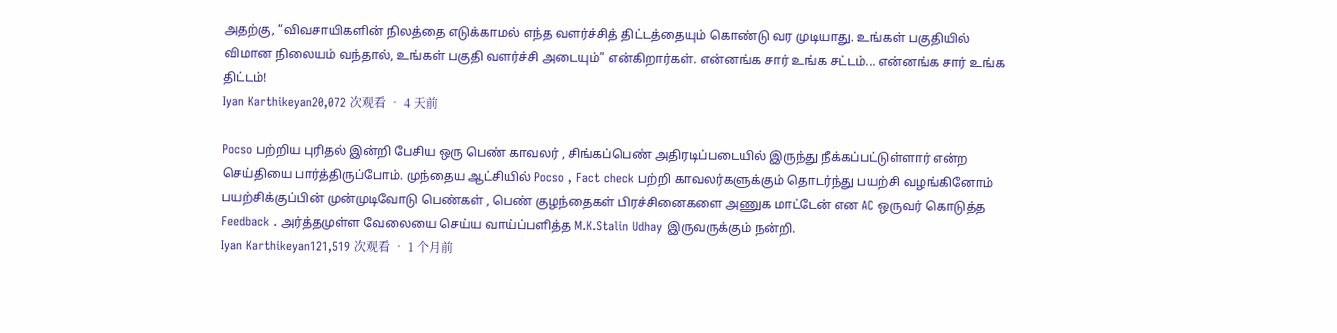அதற்கு, “விவசாயிகளின் நிலத்தை எடுக்காமல் எந்த வளர்ச்சித் திட்டத்தையும் கொண்டு வர முடியாது. உங்கள் பகுதியில் விமான நிலையம் வந்தால், உங்கள் பகுதி வளர்ச்சி அடையும்” என்கிறார்கள். என்னங்க சார் உங்க சட்டம்... என்னங்க சார் உங்க திட்டம்!
Iyan Karthikeyan20,072 次观看 • 4 天前

Pocso பற்றிய புரிதல் இன்றி பேசிய ஒரு பெண் காவலர் , சிங்கப்பெண் அதிரடிப்படையில் இருந்து நீக்கப்பட்டுள்ளார் என்ற செய்தியை பார்த்திருப்போம். முந்தைய ஆட்சியில் Pocso , Fact check பற்றி காவலர்களுக்கும் தொடர்ந்து பயற்சி வழங்கினோம் பயற்சிக்குப்பின் முன்முடிவோடு பெண்கள் , பெண் குழந்தைகள் பிரச்சினைகளை அணுக மாட்டேன் என AC ஒருவர் கொடுத்த Feedback . அர்த்தமுள்ள வேலையை செய்ய வாய்ப்பளித்த M.K.Stalin Udhay இருவருக்கும் நன்றி.
Iyan Karthikeyan121,519 次观看 • 1 个月前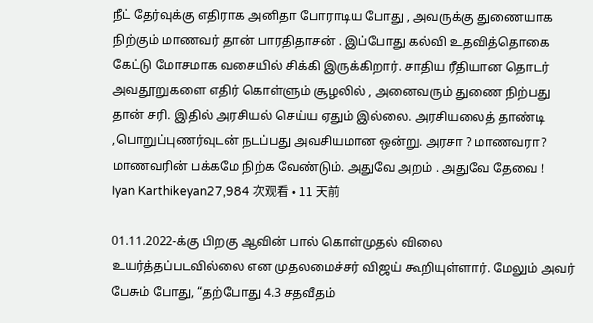நீட் தேர்வுக்கு எதிராக அனிதா போராடிய போது , அவருக்கு துணையாக நிற்கும் மாணவர் தான் பாரதிதாசன் . இப்போது கல்வி உதவித்தொகை கேட்டு மோசமாக வசையில் சிக்கி இருக்கிறார். சாதிய ரீதியான தொடர் அவதூறுகளை எதிர் கொள்ளும் சூழலில் , அனைவரும் துணை நிற்பது தான் சரி. இதில் அரசியல் செய்ய ஏதும் இல்லை. அரசியலைத் தாண்டி ,பொறுப்புணர்வுடன் நடப்பது அவசியமான ஒன்று. அரசா ? மாணவரா? மாணவரின் பக்கமே நிற்க வேண்டும். அதுவே அறம் . அதுவே தேவை !
Iyan Karthikeyan27,984 次观看 • 11 天前

01.11.2022-க்கு பிறகு ஆவின் பால் கொள்முதல் விலை உயர்த்தப்படவில்லை என முதலமைச்சர் விஜய் கூறியுள்ளார். மேலும் அவர் பேசும் போது, “தற்போது 4.3 சதவீதம்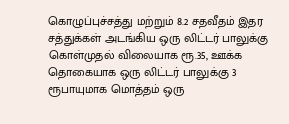கொழுப்புச்சத்து மற்றும் 8.2 சதவீதம் இதர சத்துக்கள் அடங்கிய ஒரு லிட்டர் பாலுக்கு கொள்முதல் விலையாக ரூ.35, ஊக்க தொகையாக ஒரு லிட்டர் பாலுக்கு 3 ரூபாயுமாக மொத்தம் ஒரு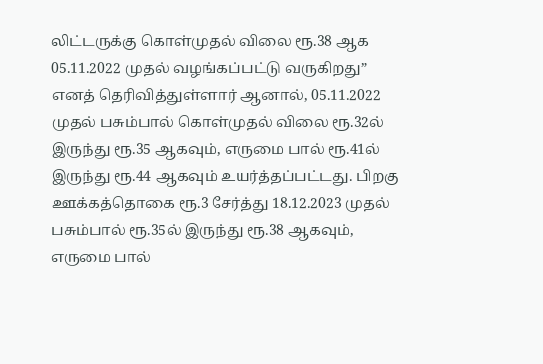லிட்டருக்கு கொள்முதல் விலை ரூ.38 ஆக 05.11.2022 முதல் வழங்கப்பட்டு வருகிறது” எனத் தெரிவித்துள்ளார் ஆனால், 05.11.2022 முதல் பசும்பால் கொள்முதல் விலை ரூ.32ல் இருந்து ரூ.35 ஆகவும், எருமை பால் ரூ.41ல் இருந்து ரூ.44 ஆகவும் உயர்த்தப்பட்டது. பிறகு ஊக்கத்தொகை ரூ.3 சேர்த்து 18.12.2023 முதல் பசும்பால் ரூ.35ல் இருந்து ரூ.38 ஆகவும், எருமை பால்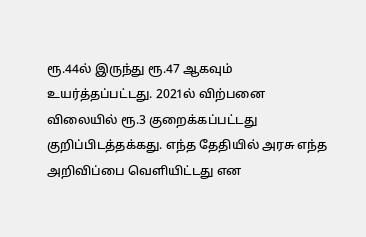ரூ.44ல் இருந்து ரூ.47 ஆகவும் உயர்த்தப்பட்டது. 2021ல் விற்பனை விலையில் ரூ.3 குறைக்கப்பட்டது குறிப்பிடத்தக்கது. எந்த தேதியில் அரசு எந்த அறிவிப்பை வெளியிட்டது என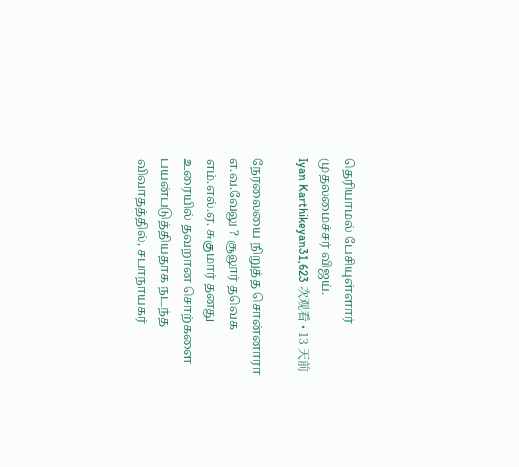தெரியாமல் பேசியுள்ளார் முதலமைச்சர் விஜய்.
Iyan Karthikeyan31,623 次观看 • 13 天前

நேரலையை நிறுத்த சொன்னாரா எ.வ.வேலு ? சூலூர் தவெக எம்.எல்.ஏ. சுகுமார் தனது உரையில் தவறான சொற்களை பயன்படுத்தியதாக நடந்த விவாதத்தில், சபாநாயகர்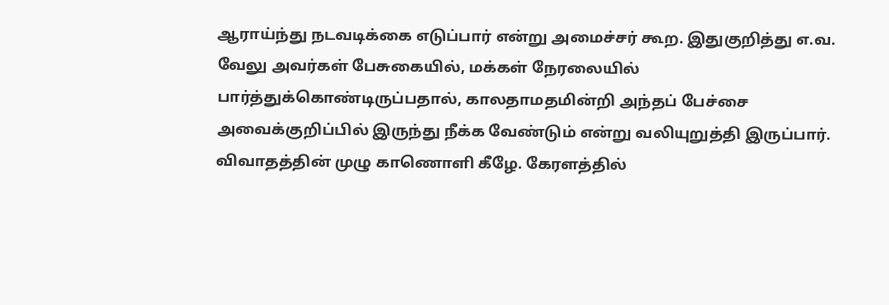ஆராய்ந்து நடவடிக்கை எடுப்பார் என்று அமைச்சர் கூற. இதுகுறித்து எ.வ. வேலு அவர்கள் பேசுகையில், மக்கள் நேரலையில் பார்த்துக்கொண்டிருப்பதால், காலதாமதமின்றி அந்தப் பேச்சை அவைக்குறிப்பில் இருந்து நீக்க வேண்டும் என்று வலியுறுத்தி இருப்பார். விவாதத்தின் முழு காணொளி கீழே. கேரளத்தில்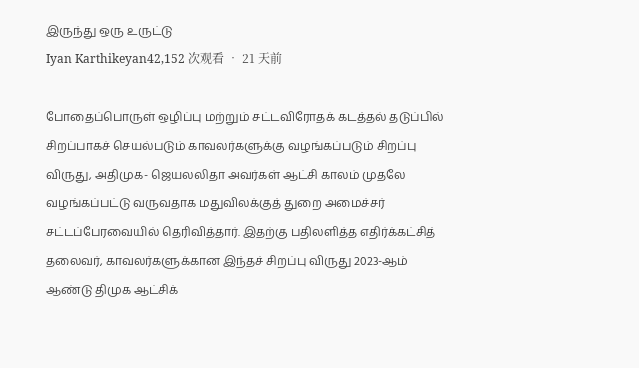இருந்து ஒரு உருட்டு
Iyan Karthikeyan42,152 次观看 • 21 天前

போதைப்பொருள் ஒழிப்பு மற்றும் சட்டவிரோதக் கடத்தல் தடுப்பில் சிறப்பாகச் செயல்படும் காவலர்களுக்கு வழங்கப்படும் சிறப்பு விருது, அதிமுக- ஜெயலலிதா அவர்கள் ஆட்சி காலம் முதலே வழங்கப்பட்டு வருவதாக மதுவிலக்குத் துறை அமைச்சர் சட்டப்பேரவையில் தெரிவித்தார். இதற்கு பதிலளித்த எதிர்க்கட்சித் தலைவர், காவலர்களுக்கான இந்தச் சிறப்பு விருது 2023-ஆம் ஆண்டு திமுக ஆட்சிக்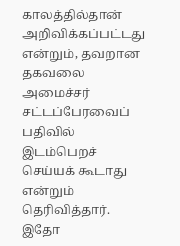காலத்தில்தான் அறிவிக்கப்பட்டது என்றும், தவறான தகவலை அமைச்சர் சட்டப்பேரவைப் பதிவில் இடம்பெறச் செய்யக் கூடாது என்றும் தெரிவித்தார். இதோ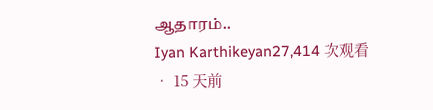ஆதாரம்..
Iyan Karthikeyan27,414 次观看 • 15 天前